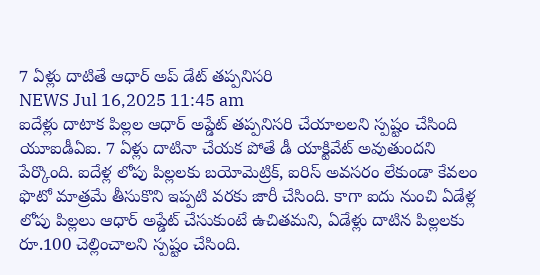7 ఏళ్లు దాటితే ఆధార్ అప్ డేట్ తప్పనిసరి
NEWS Jul 16,2025 11:45 am
ఐదేళ్లు దాటాక పిల్లల ఆధార్ అప్డేట్ తప్పనిసరి చేయాలలని స్పష్టం చేసింది యూఐడీఏఐ. 7 ఏళ్లు దాటినా చేయక పోతే డీ యాక్టివేట్ అవుతుందని పేర్కొంది. ఐదేళ్ల లోపు పిల్లలకు బయోమెట్రిక్, ఐరిస్ అవసరం లేకుండా కేవలం ఫొటో మాత్రమే తీసుకొని ఇప్పటి వరకు జారీ చేసింది. కాగా ఐదు నుంచి ఏడేళ్ల లోపు పిల్లలు ఆధార్ అప్డేట్ చేసుకుంటే ఉచితమని, ఏడేళ్లు దాటిన పిల్లలకు రూ.100 చెల్లించాలని స్పష్టం చేసింది.